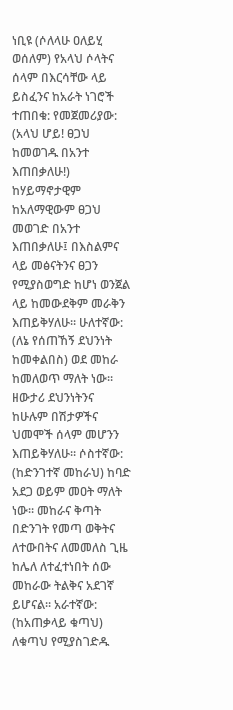ነቢዩ (ሶለላሁ ዐለይሂ ወሰለም) የአላህ ሶላትና ሰላም በእርሳቸው ላይ ይስፈንና ከአራት ነገሮች ተጠበቁ: የመጀመሪያው: (አላህ ሆይ! ፀጋህ ከመወገዱ በአንተ እጠበቃለሁ!) ከሃይማኖታዊም ከአለማዊውም ፀጋህ መወገድ በአንተ እጠበቃለሁ፤ በእስልምና ላይ መፅናትንና ፀጋን የሚያስወግድ ከሆነ ወንጀል ላይ ከመውደቅም መራቅን እጠይቅሃለሁ። ሁለተኛው: (ለኔ የሰጠኸኝ ደህንነት ከመቀልበስ) ወደ መከራ ከመለወጥ ማለት ነው። ዘውታሪ ደህንነትንና ከሁሉም በሽታዎችና ህመሞች ሰላም መሆንን እጠይቅሃለሁ። ሶስተኛው: (ከድንገተኛ መከራህ) ከባድ አደጋ ወይም መዐት ማለት ነው። መከራና ቅጣት በድንገት የመጣ ወቅትና ለተውበትና ለመመለስ ጊዜ ከሌለ ለተፈተነበት ሰው መከራው ትልቅና አደገኛ ይሆናል። አራተኛው: (ከአጠቃላይ ቁጣህ) ለቁጣህ የሚያስገድዱ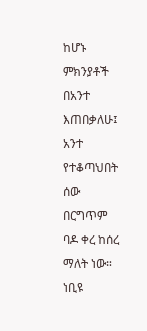ከሆኑ ምክንያቶች በአንተ እጠበቃለሁ፤ አንተ የተቆጣህበት ሰው በርግጥም ባዶ ቀረ ከሰረ ማለት ነው። ነቢዩ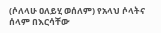(ሶለላሁ ዐለይሂ ወሰለም) የአላህ ሶላትና ሰላም በእርሳቸው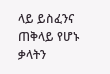ላይ ይስፈንና ጠቅላይ የሆኑ ቃላትን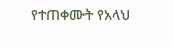የተጠቀሙት የአላህ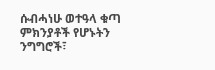ሱብሓነሁ ወተዓላ ቁጣ ምክንያቶች የሆኑትን ንግግሮች፣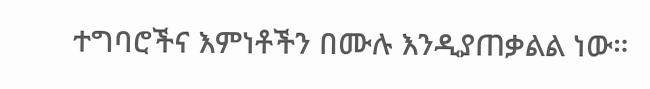ተግባሮችና እምነቶችን በሙሉ እንዲያጠቃልል ነው።